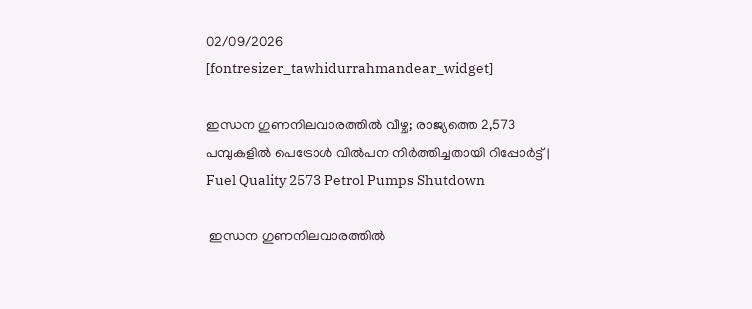02/09/2026
[fontresizer_tawhidurrahmandear_widget]

ഇന്ധന ഗുണനിലവാരത്തിൽ വീഴ്ച; രാജ്യത്തെ 2,573 പമ്പുകളിൽ പെട്രോൾ വിൽപന നിർത്തിച്ചതായി റിപ്പോർട്ട് | Fuel Quality 2573 Petrol Pumps Shutdown

 ഇന്ധന ഗുണനിലവാരത്തിൽ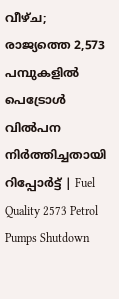വീഴ്ച; രാജ്യത്തെ 2,573 പമ്പുകളിൽ പെട്രോൾ വിൽപന നിർത്തിച്ചതായി റിപ്പോർട്ട് | Fuel Quality 2573 Petrol Pumps Shutdown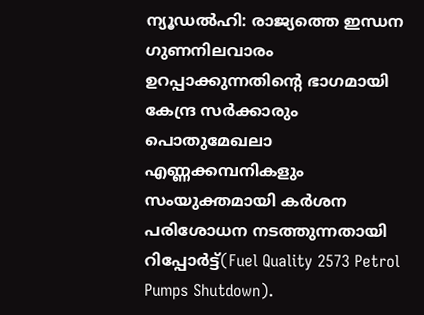ന്യൂഡൽഹി: രാജ്യത്തെ ഇന്ധന ഗുണനിലവാരം ഉറപ്പാക്കുന്നതിന്റെ ഭാഗമായി കേന്ദ്ര സർക്കാരും പൊതുമേഖലാ എണ്ണക്കമ്പനികളും സംയുക്തമായി കർശന പരിശോധന നടത്തുന്നതായി റിപ്പോർട്ട്(Fuel Quality 2573 Petrol Pumps Shutdown).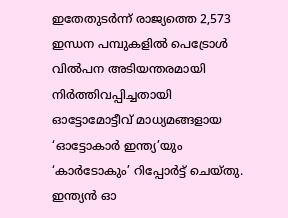ഇതേതുടർന്ന് രാജ്യത്തെ 2,573 ഇന്ധന പമ്പുകളിൽ പെട്രോൾ വിൽപന അടിയന്തരമായി നിർത്തിവപ്പിച്ചതായി ഓട്ടോമോട്ടീവ് മാധ്യമങ്ങളായ ‘ഓട്ടോകാർ ഇന്ത്യ’യും ‘കാർടോകും’ റിപ്പോർട്ട് ചെയ്തു. ഇന്ത്യൻ ഓ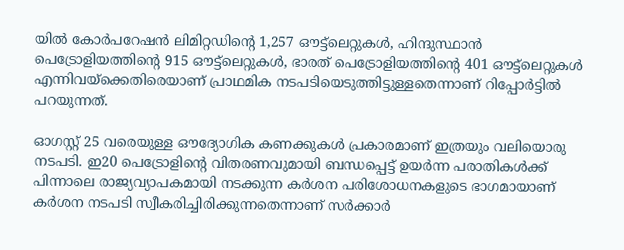യിൽ കോർപറേഷൻ ലിമിറ്റഡിന്റെ 1,257 ഔട്ട്ലെറ്റുകൾ, ഹിന്ദുസ്ഥാൻ പെട്രോളിയത്തിന്റെ 915 ഔട്ട്ലെറ്റുകൾ, ഭാരത് പെട്രോളിയത്തിന്റെ 401 ഔട്ട്ലെറ്റുകൾ എന്നിവയ്‌ക്കെതിരെയാണ് പ്രാഥമിക നടപടിയെടുത്തിട്ടുള്ളതെന്നാണ് റിപ്പോർട്ടിൽ പറയുന്നത്.

ഓഗസ്റ്റ് 25 വരെയുള്ള ഔദ്യോഗിക കണക്കുകൾ പ്രകാരമാണ് ഇത്രയും വലിയൊരു നടപടി. ഇ20 പെട്രോളിന്റെ വിതരണവുമായി ബന്ധപ്പെട്ട് ഉയർന്ന പരാതികൾക്ക് പിന്നാലെ രാജ്യവ്യാപകമായി നടക്കുന്ന കർശന പരിശോധനകളുടെ ഭാഗമായാണ് കർശന നടപടി സ്വീകരിച്ചിരിക്കുന്നതെന്നാണ് സർക്കാർ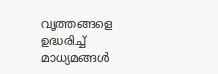വൃത്തങ്ങളെ ഉദ്ധരിച്ച് മാധ്യമങ്ങൾ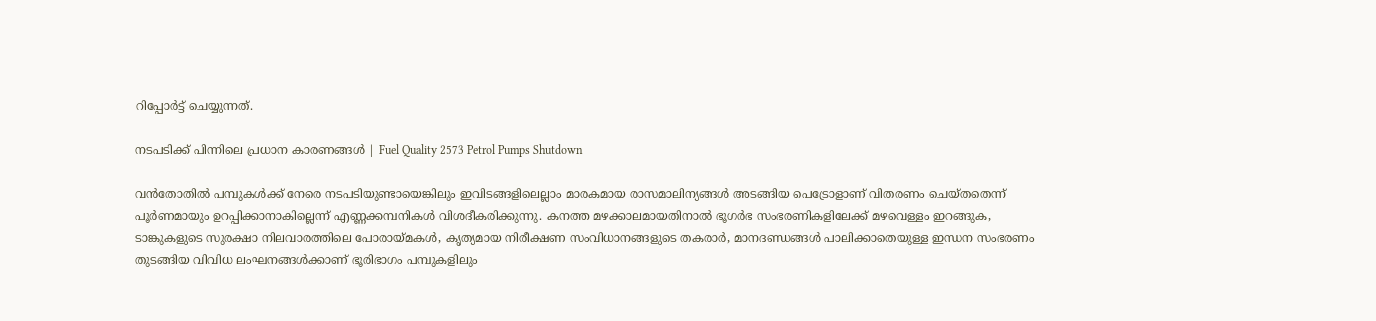റിപ്പോർട്ട് ചെയ്യുന്നത്.

നടപടിക്ക് പിന്നിലെ പ്രധാന കാരണങ്ങൾ | Fuel Quality 2573 Petrol Pumps Shutdown

വൻതോതിൽ പമ്പുകൾക്ക് നേരെ നടപടിയുണ്ടായെങ്കിലും ഇവിടങ്ങളിലെല്ലാം മാരകമായ രാസമാലിന്യങ്ങൾ അടങ്ങിയ പെട്രോളാണ് വിതരണം ചെയ്തതെന്ന് പൂർണമായും ഉറപ്പിക്കാനാകില്ലെന്ന് എണ്ണക്കമ്പനികൾ വിശദീകരിക്കുന്നു. കനത്ത മഴക്കാലമായതിനാൽ ഭൂഗർഭ സംഭരണികളിലേക്ക് മഴവെള്ളം ഇറങ്ങുക, ടാങ്കുകളുടെ സുരക്ഷാ നിലവാരത്തിലെ പോരായ്മകൾ, കൃത്യമായ നിരീക്ഷണ സംവിധാനങ്ങളുടെ തകരാർ, മാനദണ്ഡങ്ങൾ പാലിക്കാതെയുള്ള ഇന്ധന സംഭരണം തുടങ്ങിയ വിവിധ ലംഘനങ്ങൾക്കാണ് ഭൂരിഭാഗം പമ്പുകളിലും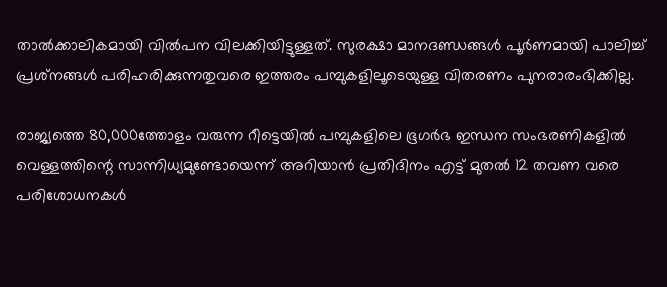താൽക്കാലികമായി വിൽപന വിലക്കിയിട്ടുള്ളത്. സുരക്ഷാ മാനദണ്ഡങ്ങൾ പൂർണമായി പാലിച്ച് പ്രശ്‌നങ്ങൾ പരിഹരിക്കുന്നതുവരെ ഇത്തരം പമ്പുകളിലൂടെയുള്ള വിതരണം പുനരാരംഭിക്കില്ല.

രാജ്യത്തെ 80,000ത്തോളം വരുന്ന റീട്ടെയിൽ പമ്പുകളിലെ ഭൂഗർഭ ഇന്ധന സംഭരണികളിൽ വെള്ളത്തിന്റെ സാന്നിധ്യമുണ്ടോയെന്ന് അറിയാൻ പ്രതിദിനം എട്ട് മുതൽ 12 തവണ വരെ പരിശോധനകൾ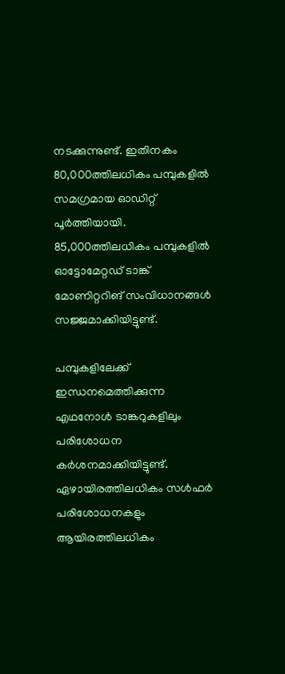നടക്കുന്നുണ്ട്. ഇതിനകം 80,000ത്തിലധികം പമ്പുകളിൽ സമഗ്രമായ ഓഡിറ്റ് പൂർത്തിയായി. 85,000ത്തിലധികം പമ്പുകളിൽ ഓട്ടോമേറ്റഡ് ടാങ്ക് മോണിറ്ററിങ് സംവിധാനങ്ങൾ സജ്ജമാക്കിയിട്ടുണ്ട്.

പമ്പുകളിലേക്ക് ഇന്ധനമെത്തിക്കുന്ന എഥനോൾ ടാങ്കറുകളിലും പരിശോധന കർശനമാക്കിയിട്ടുണ്ട്. ഏഴായിരത്തിലധികം സൾഫർ പരിശോധനകളും ആയിരത്തിലധികം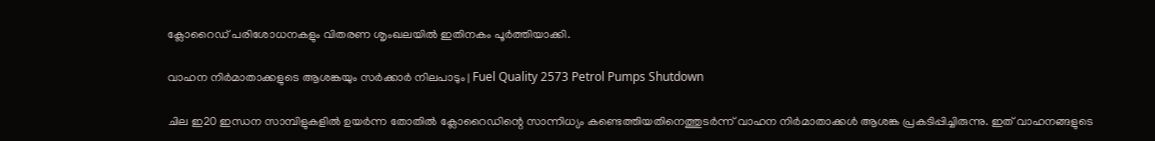ക്ലോറൈഡ് പരിശോധനകളും വിതരണ ശൃംഖലയിൽ ഇതിനകം പൂർത്തിയാക്കി.

വാഹന നിർമാതാക്കളുടെ ആശങ്കയും സർക്കാർ നിലപാടും | Fuel Quality 2573 Petrol Pumps Shutdown

ചില ഇ20 ഇന്ധന സാമ്പിളുകളിൽ ഉയർന്ന തോതിൽ ക്ലോറൈഡിന്റെ സാന്നിധ്യം കണ്ടെത്തിയതിനെത്തുടർന്ന് വാഹന നിർമാതാക്കൾ ആശങ്ക പ്രകടിപ്പിച്ചിരുന്നു. ഇത് വാഹനങ്ങളുടെ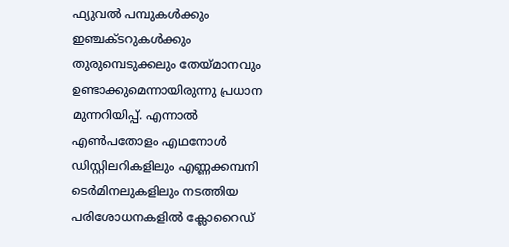ഫ്യുവൽ പമ്പുകൾക്കും ഇഞ്ചക്ടറുകൾക്കും തുരുമ്പെടുക്കലും തേയ്മാനവും ഉണ്ടാക്കുമെന്നായിരുന്നു പ്രധാന മുന്നറിയിപ്പ്. എന്നാൽ എൺപതോളം എഥനോൾ ഡിസ്റ്റിലറികളിലും എണ്ണക്കമ്പനി ടെർമിനലുകളിലും നടത്തിയ പരിശോധനകളിൽ ക്ലോറൈഡ്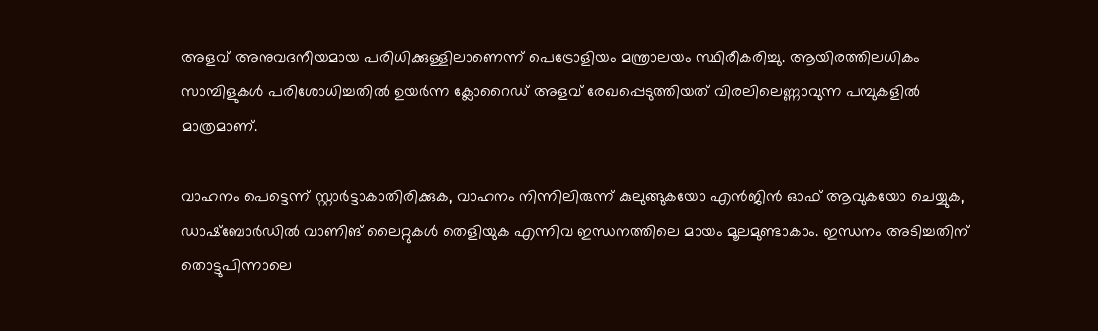അളവ് അനുവദനീയമായ പരിധിക്കുള്ളിലാണെന്ന് പെട്രോളിയം മന്ത്രാലയം സ്ഥിരീകരിച്ചു. ആയിരത്തിലധികം സാമ്പിളുകൾ പരിശോധിച്ചതിൽ ഉയർന്ന ക്ലോറൈഡ് അളവ് രേഖപ്പെടുത്തിയത് വിരലിലെണ്ണാവുന്ന പമ്പുകളിൽ മാത്രമാണ്.

വാഹനം പെട്ടെന്ന് സ്റ്റാർട്ടാകാതിരിക്കുക, വാഹനം നിന്നിലിരുന്ന് കുലുങ്ങുകയോ എൻജിൻ ഓഫ് ആവുകയോ ചെയ്യുക, ഡാഷ്ബോർഡിൽ വാണിങ് ലൈറ്റുകൾ തെളിയുക എന്നിവ ഇന്ധനത്തിലെ മായം മൂലമുണ്ടാകാം. ഇന്ധനം അടിച്ചതിന് തൊട്ടുപിന്നാലെ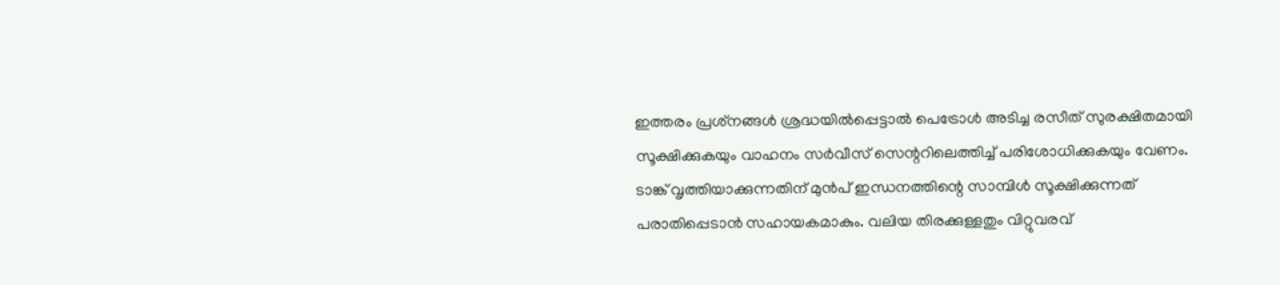ഇത്തരം പ്രശ്‌നങ്ങൾ ശ്രദ്ധയിൽപ്പെട്ടാൽ പെട്രോൾ അടിച്ച രസീത് സുരക്ഷിതമായി സൂക്ഷിക്കുകയും വാഹനം സർവീസ് സെന്ററിലെത്തിച്ച് പരിശോധിക്കുകയും വേണം. ടാങ്ക് വൃത്തിയാക്കുന്നതിന് മുൻപ് ഇന്ധനത്തിന്റെ സാമ്പിൾ സൂക്ഷിക്കുന്നത് പരാതിപ്പെടാൻ സഹായകമാകും. വലിയ തിരക്കുള്ളതും വിറ്റുവരവ്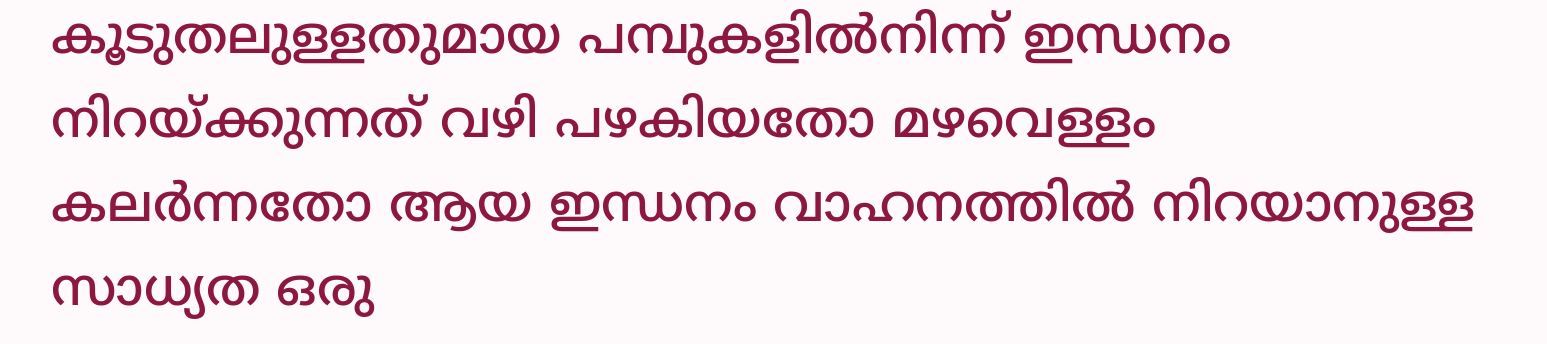കൂടുതലുള്ളതുമായ പമ്പുകളിൽനിന്ന് ഇന്ധനം നിറയ്ക്കുന്നത് വഴി പഴകിയതോ മഴവെള്ളം കലർന്നതോ ആയ ഇന്ധനം വാഹനത്തിൽ നിറയാനുള്ള സാധ്യത ഒരു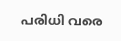പരിധി വരെ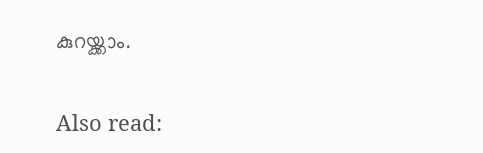കുറയ്ക്കാം.

Also read: